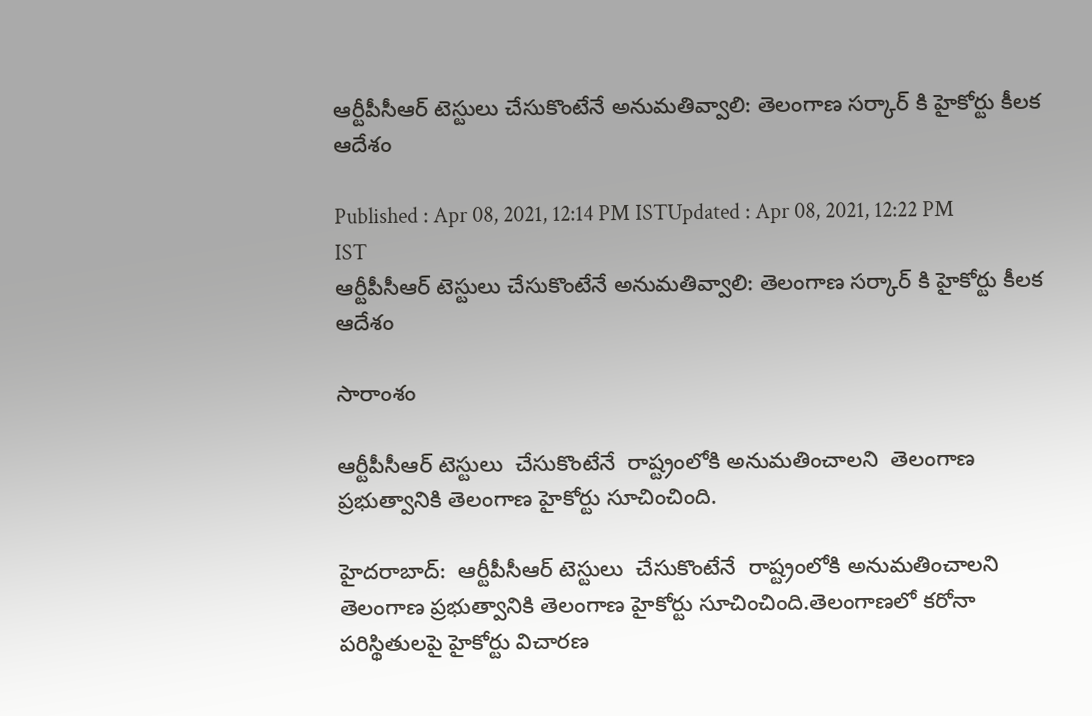ఆర్టీపీసీఆర్ టెస్టులు చేసుకొంటేనే అనుమతివ్వాలి: తెలంగాణ సర్కార్ కి హైకోర్టు కీలక ఆదేశం

Published : Apr 08, 2021, 12:14 PM ISTUpdated : Apr 08, 2021, 12:22 PM IST
ఆర్టీపీసీఆర్ టెస్టులు చేసుకొంటేనే అనుమతివ్వాలి: తెలంగాణ సర్కార్ కి హైకోర్టు కీలక ఆదేశం

సారాంశం

ఆర్టీపీసీఆర్ టెస్టులు  చేసుకొంటేనే  రాష్ట్రంలోకి అనుమతించాలని  తెలంగాణ ప్రభుత్వానికి తెలంగాణ హైకోర్టు సూచించింది.

హైదరాబాద్:  ఆర్టీపీసీఆర్ టెస్టులు  చేసుకొంటేనే  రాష్ట్రంలోకి అనుమతించాలని  తెలంగాణ ప్రభుత్వానికి తెలంగాణ హైకోర్టు సూచించింది.తెలంగాణలో కరోనా పరిస్థితులపై హైకోర్టు విచారణ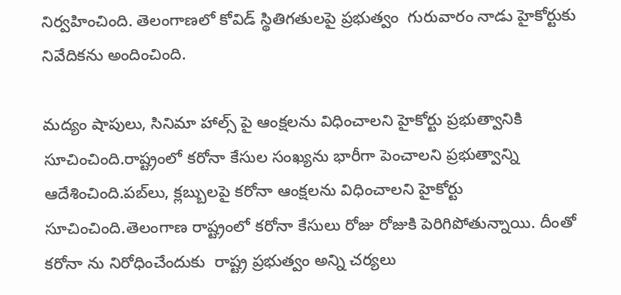నిర్వహించింది. తెలంగాణలో కోవిడ్ స్థితిగతులపై ప్రభుత్వం  గురువారం నాడు హైకోర్టుకు నివేదికను అందించింది.

మద్యం షాపులు, సినిమా హాల్స్ పై ఆంక్షలను విధించాలని హైకోర్టు ప్రభుత్వానికి సూచించింది.రాష్ట్రంలో కరోనా కేసుల సంఖ్యను భారీగా పెంచాలని ప్రభుత్వాన్ని ఆదేశించింది.పబ్‌లు, క్లబ్బులపై కరోనా ఆంక్షలను విధించాలని హైకోర్టు సూచించింది.తెలంగాణ రాష్ట్రంలో కరోనా కేసులు రోజు రోజుకి పెరిగిపోతున్నాయి. దీంతో  కరోనా ను నిరోధించేందుకు  రాష్ట్ర ప్రభుత్వం అన్ని చర్యలు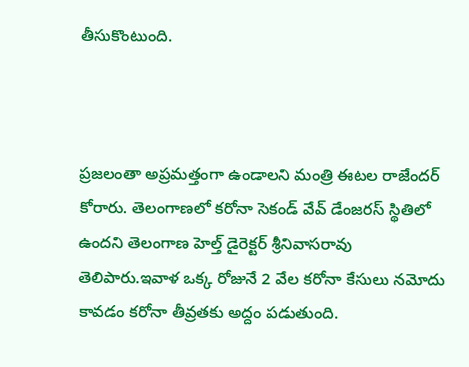తీసుకొంటుంది.



ప్రజలంతా అప్రమత్తంగా ఉండాలని మంత్రి ఈటల రాజేందర్ కోరారు. తెలంగాణలో కరోనా సెకండ్ వేవ్ డేంజరస్ స్థితిలో ఉందని తెలంగాణ హెల్త్ డైరెక్టర్ శ్రీనివాసరావు తెలిపారు.ఇవాళ ఒక్క రోజునే 2 వేల కరోనా కేసులు నమోదు కావడం కరోనా తీవ్రతకు అద్దం పడుతుంది.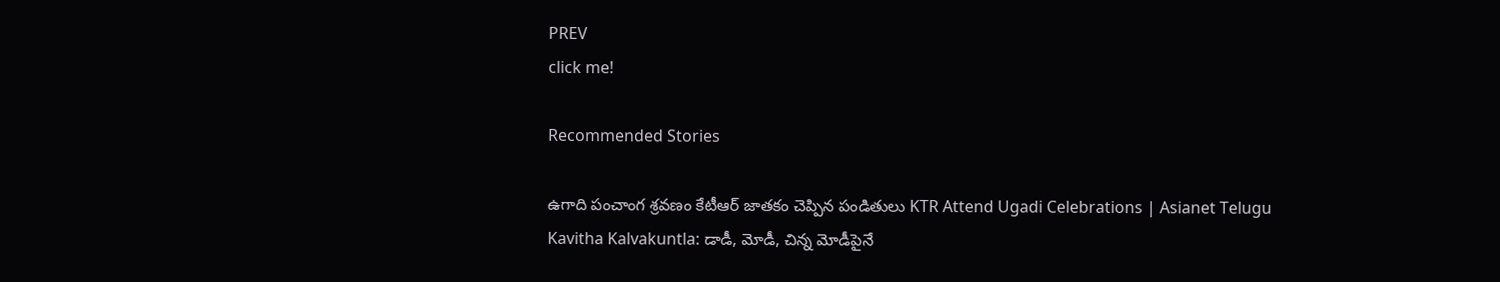PREV
click me!

Recommended Stories

ఉగాది పంచాంగ శ్రవణం కేటీఆర్ జాతకం చెప్పిన పండితులు KTR Attend Ugadi Celebrations | Asianet Telugu
Kavitha Kalvakuntla: డాడీ, మోడీ, చిన్న మోడీపైనే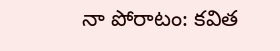నా పోరాటం: కవిత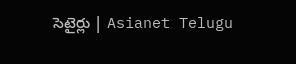సెటైర్లు | Asianet Telugu